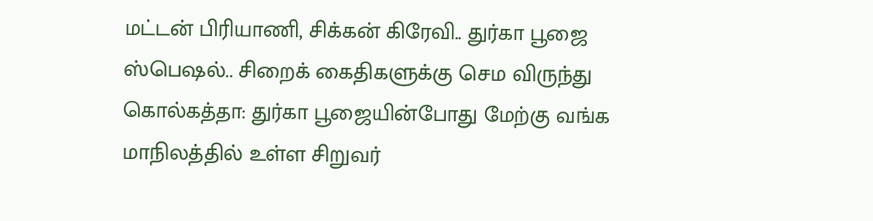மட்டன் பிரியாணி, சிக்கன் கிரேவி.. துர்கா பூஜை ஸ்பெஷல்.. சிறைக் கைதிகளுக்கு செம விருந்து
கொல்கத்தா: துர்கா பூஜையின்போது மேற்கு வங்க மாநிலத்தில் உள்ள சிறுவர்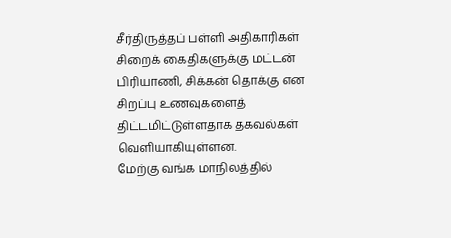சீர்திருத்தப் பள்ளி அதிகாரிகள் சிறைக் கைதிகளுக்கு மட்டன் பிரியாணி, சிக்கன் தொக்கு என சிறப்பு உணவுகளைத் திட்டமிட்டுள்ளதாக தகவல்கள் வெளியாகியுள்ளன.
மேற்கு வங்க மாநிலத்தில்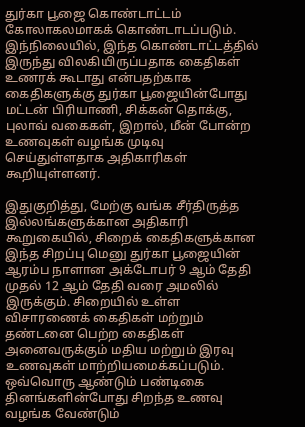துர்கா பூஜை கொண்டாட்டம் கோலாகலமாகக் கொண்டாடப்படும். இந்நிலையில், இந்த கொண்டாட்டத்தில் இருந்து விலகியிருப்பதாக கைதிகள் உணரக் கூடாது என்பதற்காக கைதிகளுக்கு துர்கா பூஜையின்போது மட்டன் பிரியாணி, சிக்கன் தொக்கு, புலாவ் வகைகள், இறால், மீன் போன்ற உணவுகள் வழங்க முடிவு செய்துள்ளதாக அதிகாரிகள் கூறியுள்ளனர்.

இதுகுறித்து, மேற்கு வங்க சீர்திருத்த இல்லங்களுக்கான அதிகாரி கூறுகையில், சிறைக் கைதிகளுக்கான இந்த சிறப்பு மெனு துர்கா பூஜையின் ஆரம்ப நாளான அக்டோபர் 9 ஆம் தேதி முதல் 12 ஆம் தேதி வரை அமலில் இருக்கும். சிறையில் உள்ள விசாரணைக் கைதிகள் மற்றும் தண்டனை பெற்ற கைதிகள் அனைவருக்கும் மதிய மற்றும் இரவு உணவுகள் மாற்றியமைக்கப்படும்.
ஒவ்வொரு ஆண்டும் பண்டிகை தினங்களின்போது சிறந்த உணவு வழங்க வேண்டும்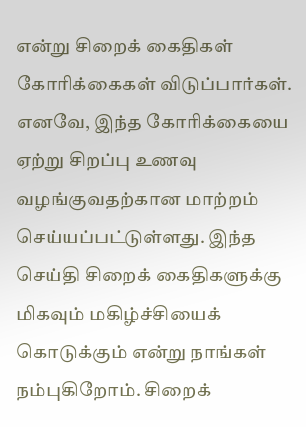என்று சிறைக் கைதிகள் கோரிக்கைகள் விடுப்பார்கள். எனவே, இந்த கோரிக்கையை ஏற்று சிறப்பு உணவு வழங்குவதற்கான மாற்றம் செய்யப்பட்டுள்ளது. இந்த செய்தி சிறைக் கைதிகளுக்கு மிகவும் மகிழ்ச்சியைக் கொடுக்கும் என்று நாங்கள் நம்புகிறோம். சிறைக்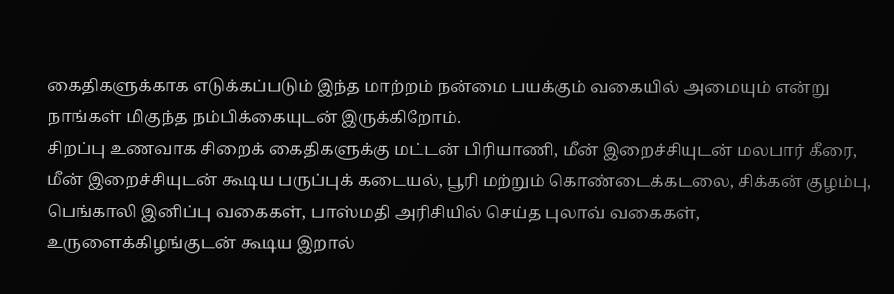கைதிகளுக்காக எடுக்கப்படும் இந்த மாற்றம் நன்மை பயக்கும் வகையில் அமையும் என்று நாங்கள் மிகுந்த நம்பிக்கையுடன் இருக்கிறோம்.
சிறப்பு உணவாக சிறைக் கைதிகளுக்கு மட்டன் பிரியாணி, மீன் இறைச்சியுடன் மலபார் கீரை, மீன் இறைச்சியுடன் கூடிய பருப்புக் கடையல், பூரி மற்றும் கொண்டைக்கடலை, சிக்கன் குழம்பு, பெங்காலி இனிப்பு வகைகள், பாஸ்மதி அரிசியில் செய்த புலாவ் வகைகள், உருளைக்கிழங்குடன் கூடிய இறால்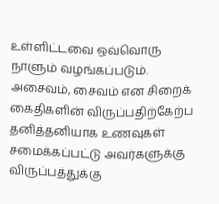உள்ளிட்டவை ஒவ்வொரு நாளும் வழங்கப்படும். அசைவம், சைவம் என சிறைக் கைதிகளின் விருப்பதிற்கேற்ப தனித்தனியாக உணவுகள் சமைக்கப்பட்டு அவர்களுக்கு விருப்பத்துக்கு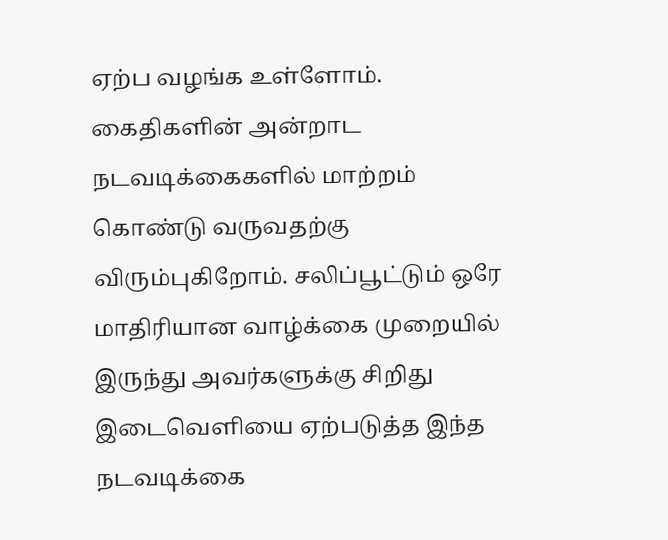ஏற்ப வழங்க உள்ளோம்.
கைதிகளின் அன்றாட நடவடிக்கைகளில் மாற்றம் கொண்டு வருவதற்கு விரும்புகிறோம். சலிப்பூட்டும் ஒரே மாதிரியான வாழ்க்கை முறையில் இருந்து அவர்களுக்கு சிறிது இடைவெளியை ஏற்படுத்த இந்த நடவடிக்கை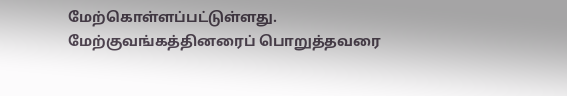மேற்கொள்ளப்பட்டுள்ளது. மேற்குவங்கத்தினரைப் பொறுத்தவரை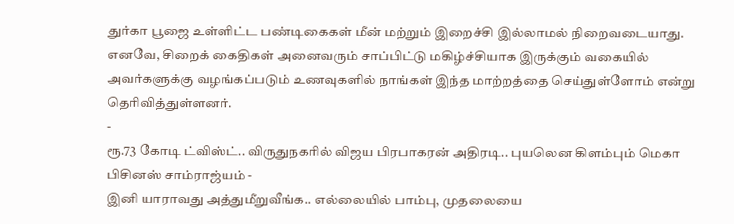துர்கா பூஜை உள்ளிட்ட பண்டிகைகள் மீன் மற்றும் இறைச்சி இல்லாமல் நிறைவடையாது.
எனவே, சிறைக் கைதிகள் அனைவரும் சாப்பிட்டு மகிழ்ச்சியாக இருக்கும் வகையில் அவர்களுக்கு வழங்கப்படும் உணவுகளில் நாங்கள் இந்த மாற்றத்தை செய்துள்ளோம் என்று தெரிவித்துள்ளனர்.
-
ரூ.73 கோடி ட்விஸ்ட்.. விருதுநகரில் விஜய பிரபாகரன் அதிரடி.. புயலென கிளம்பும் மெகா பிசினஸ் சாம்ராஜ்யம் -
இனி யாராவது அத்துமீறுவீங்க.. எல்லையில் பாம்பு, முதலையை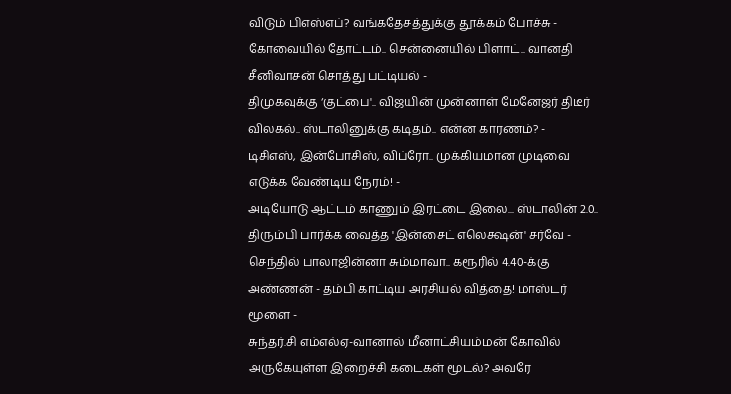விடும் பிஎஸ்எப்? வங்கதேசத்துக்கு தூக்கம் போச்சு -
கோவையில் தோட்டம்.. சென்னையில் பிளாட்.. வானதி சீனிவாசன் சொத்து பட்டியல் -
திமுகவுக்கு ‘குட்பை'.. விஜயின் முன்னாள் மேனேஜர் திடீர் விலகல்.. ஸ்டாலினுக்கு கடிதம்.. என்ன காரணம்? -
டிசிஎஸ், இன்போசிஸ், விப்ரோ.. முக்கியமான முடிவை எடுக்க வேண்டிய நேரம்! -
அடியோடு ஆட்டம் காணும் இரட்டை இலை... ஸ்டாலின் 2.0.. திரும்பி பார்க்க வைத்த 'இன்சைட் எலெக்ஷன்' சர்வே -
செந்தில் பாலாஜின்னா சும்மாவா.. கரூரில் 4.40-க்கு அண்ணன் - தம்பி காட்டிய அரசியல் வித்தை! மாஸ்டர் மூளை -
சுந்தர்.சி எம்எல்ஏ-வானால் மீனாட்சியம்மன் கோவில் அருகேயுள்ள இறைச்சி கடைகள் மூடல்? அவரே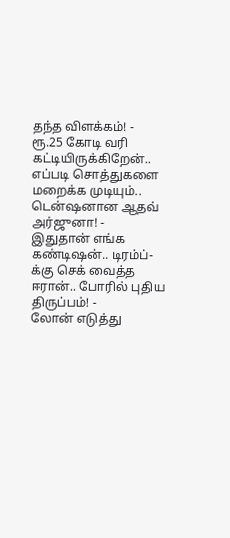தந்த விளக்கம்! -
ரூ.25 கோடி வரி கட்டியிருக்கிறேன்.. எப்படி சொத்துகளை மறைக்க முடியும்.. டென்ஷனான ஆதவ் அர்ஜுனா! -
இதுதான் எங்க கண்டிஷன்.. டிரம்ப்-க்கு செக் வைத்த ஈரான்.. போரில் புதிய திருப்பம்! -
லோன் எடுத்து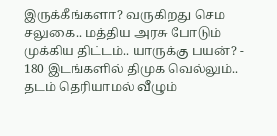இருக்கீங்களா? வருகிறது செம சலுகை.. மத்திய அரசு போடும் முக்கிய திட்டம்.. யாருக்கு பயன்? -
180 இடங்களில் திமுக வெல்லும்.. தடம் தெரியாமல் வீழும்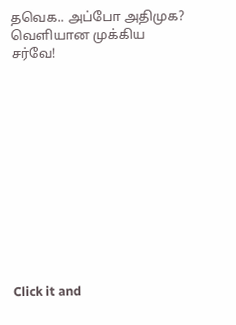தவெக.. அப்போ அதிமுக? வெளியான முக்கிய சர்வே!












Click it and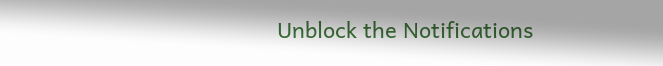Unblock the Notifications